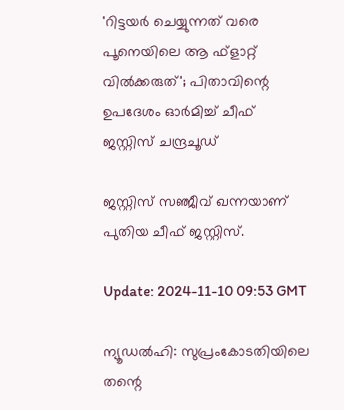'റിട്ടയർ ചെയ്യുന്നത് വരെ പൂനെയിലെ ആ ഫ്‌ളാറ്റ് വിൽക്കരുത്'; പിതാവിന്റെ ഉപദേശം ഓർമിച്ച് ചീഫ് ജസ്റ്റിസ് ചന്ദ്രചൂഡ്

ജസ്റ്റിസ് സഞ്ജീവ് ഖന്നയാണ് പുതിയ ചീഫ് ജസ്റ്റിസ്.

Update: 2024-11-10 09:53 GMT

ന്യൂഡൽഹി: സുപ്രംകോടതിയിലെ തന്റെ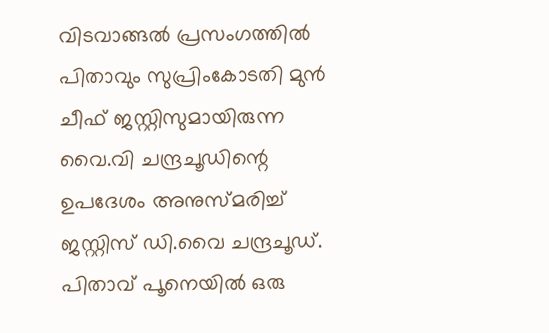വിടവാങ്ങൽ പ്രസംഗത്തിൽ പിതാവും സുപ്രിംകോടതി മുൻ ചീഫ് ജസ്റ്റിസുമായിരുന്ന വൈ.വി ചന്ദ്രചൂഡിന്റെ ഉപദേശം അനുസ്മരിച്ച് ജസ്റ്റിസ് ഡി.വൈ ചന്ദ്രചൂഡ്. പിതാവ് പൂനെയിൽ ഒരു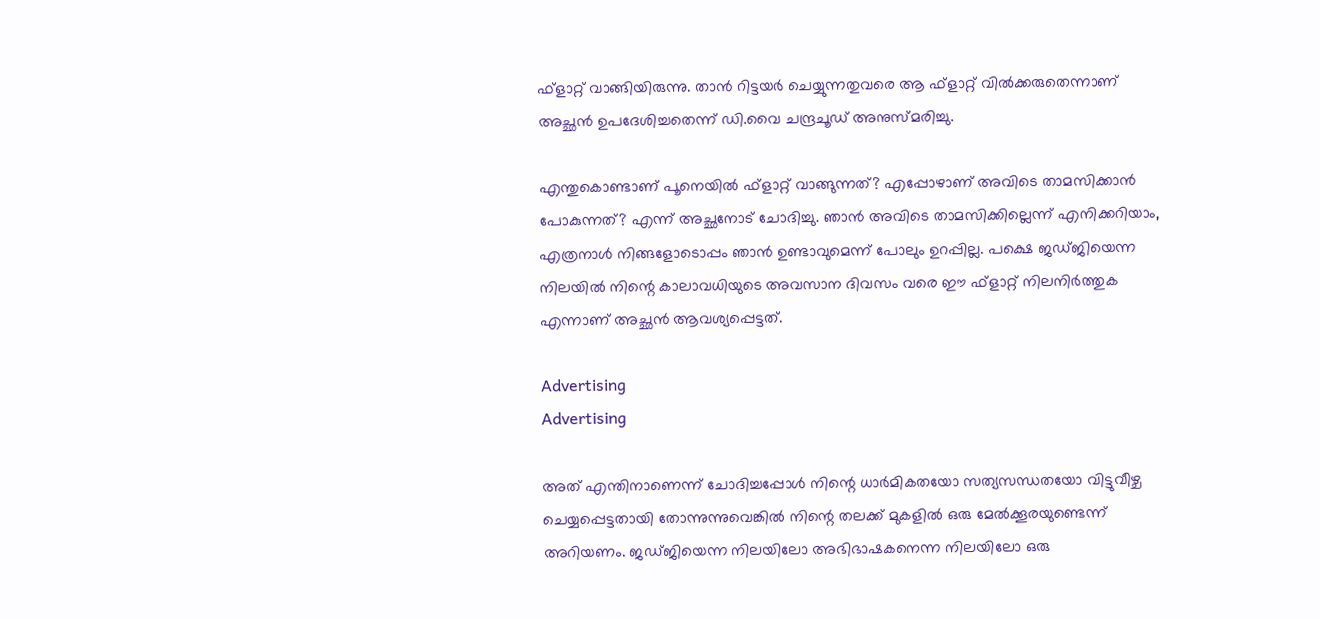ഫ്‌ളാറ്റ് വാങ്ങിയിരുന്നു. താൻ റിട്ടയർ ചെയ്യുന്നതുവരെ ആ ഫ്‌ളാറ്റ് വിൽക്കരുതെന്നാണ് അച്ഛൻ ഉപദേശിച്ചതെന്ന് ഡി.വൈ ചന്ദ്രചൂഡ് അനുസ്മരിച്ചു.

എന്തുകൊണ്ടാണ് പൂനെയിൽ ഫ്‌ളാറ്റ് വാങ്ങുന്നത്? എപ്പോഴാണ് അവിടെ താമസിക്കാൻ പോകുന്നത്? എന്ന് അച്ഛനോട് ചോദിച്ചു. ഞാൻ അവിടെ താമസിക്കില്ലെന്ന് എനിക്കറിയാം, എത്രനാൾ നിങ്ങളോടൊപ്പം ഞാൻ ഉണ്ടാവുമെന്ന് പോലും ഉറപ്പില്ല. പക്ഷെ ജഡ്ജിയെന്ന നിലയിൽ നിന്റെ കാലാവധിയുടെ അവസാന ദിവസം വരെ ഈ ഫ്‌ളാറ്റ് നിലനിർത്തുക എന്നാണ് അച്ഛൻ ആവശ്യപ്പെട്ടത്.

Advertising
Advertising

അത് എന്തിനാണെന്ന് ചോദിച്ചപ്പോൾ നിന്റെ ധാർമികതയോ സത്യസന്ധതയോ വിട്ടുവീഴ്ച ചെയ്യപ്പെട്ടതായി തോന്നുന്നുവെങ്കിൽ നിന്റെ തലക്ക് മുകളിൽ ഒരു മേൽക്കൂരയുണ്ടെന്ന് അറിയണം. ജഡ്ജിയെന്ന നിലയിലോ അഭിഭാഷകനെന്ന നിലയിലോ ഒരു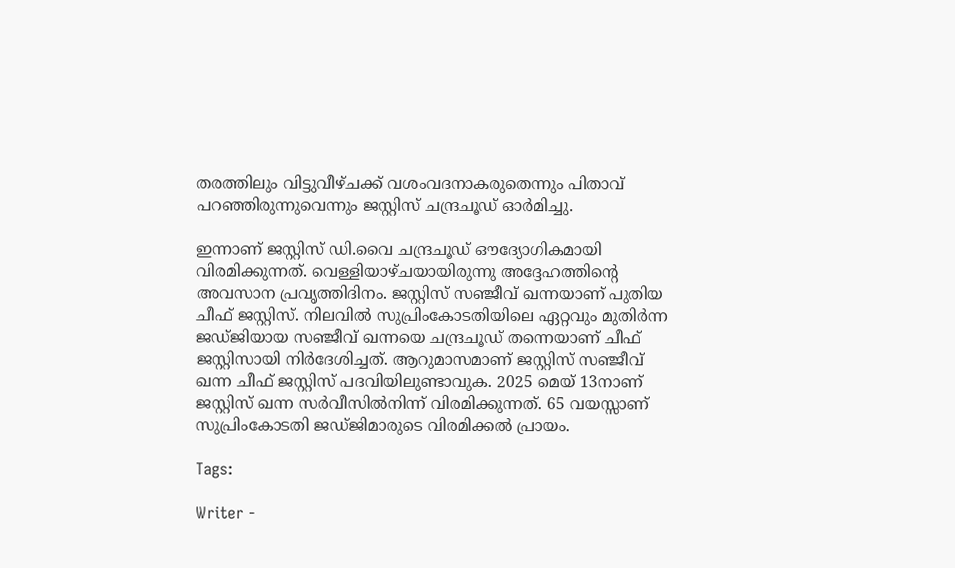തരത്തിലും വിട്ടുവീഴ്ചക്ക് വശംവദനാകരുതെന്നും പിതാവ് പറഞ്ഞിരുന്നുവെന്നും ജസ്റ്റിസ് ചന്ദ്രചൂഡ് ഓർമിച്ചു.

ഇന്നാണ് ജസ്റ്റിസ് ഡി.വൈ ചന്ദ്രചൂഡ് ഔദ്യോഗികമായി വിരമിക്കുന്നത്. വെള്ളിയാഴ്ചയായിരുന്നു അദ്ദേഹത്തിന്റെ അവസാന പ്രവൃത്തിദിനം. ജസ്റ്റിസ് സഞ്ജീവ് ഖന്നയാണ് പുതിയ ചീഫ് ജസ്റ്റിസ്. നിലവിൽ സുപ്രിംകോടതിയിലെ ഏറ്റവും മുതിർന്ന ജഡ്ജിയായ സഞ്ജീവ് ഖന്നയെ ചന്ദ്രചൂഡ് തന്നെയാണ് ചീഫ് ജസ്റ്റിസായി നിർദേശിച്ചത്. ആറുമാസമാണ് ജസ്റ്റിസ് സഞ്ജീവ് ഖന്ന ചീഫ് ജസ്റ്റിസ് പദവിയിലുണ്ടാവുക. 2025 മെയ് 13നാണ് ജസ്റ്റിസ് ഖന്ന സർവീസിൽനിന്ന് വിരമിക്കുന്നത്. 65 വയസ്സാണ് സുപ്രിംകോടതി ജഡ്ജിമാരുടെ വിരമിക്കൽ പ്രായം.

Tags:

Writer -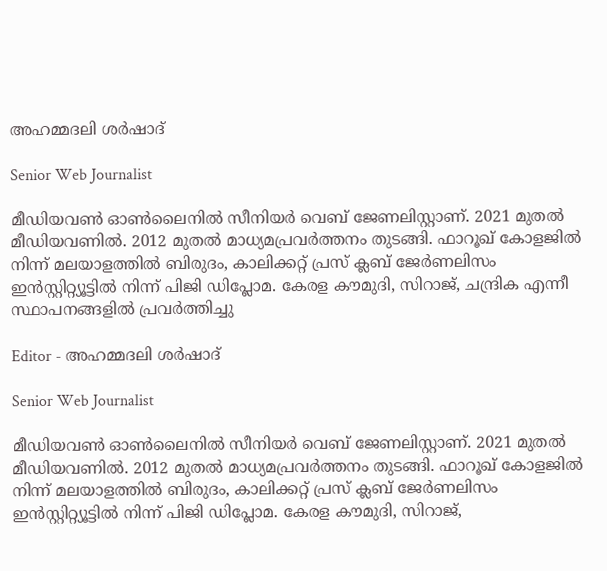അഹമ്മദലി ശര്‍ഷാദ്

Senior Web Journalist

മീഡിയവൺ ഓൺലൈനിൽ സീനിയർ വെബ് ജേണലിസ്റ്റാണ്. 2021 മുതൽ മീഡിയവണിൽ. 2012 മുതൽ മാധ്യമപ്രവർത്തനം തുടങ്ങി. ഫാറൂഖ് കോളജിൽ നിന്ന് മലയാളത്തിൽ ബിരുദം, കാലിക്കറ്റ് പ്രസ് ക്ലബ് ജേർണലിസം ഇൻസ്റ്റിറ്റ്യൂട്ടിൽ നിന്ന് പിജി ഡിപ്ലോമ. കേരള കൗമുദി, സിറാജ്, ചന്ദ്രിക എന്നീ സ്ഥാപനങ്ങളിൽ പ്രവർത്തിച്ചു

Editor - അഹമ്മദലി ശര്‍ഷാദ്

Senior Web Journalist

മീഡിയവൺ ഓൺലൈനിൽ സീനിയർ വെബ് ജേണലിസ്റ്റാണ്. 2021 മുതൽ മീഡിയവണിൽ. 2012 മുതൽ മാധ്യമപ്രവർത്തനം തുടങ്ങി. ഫാറൂഖ് കോളജിൽ നിന്ന് മലയാളത്തിൽ ബിരുദം, കാലിക്കറ്റ് പ്രസ് ക്ലബ് ജേർണലിസം ഇൻസ്റ്റിറ്റ്യൂട്ടിൽ നിന്ന് പിജി ഡിപ്ലോമ. കേരള കൗമുദി, സിറാജ്,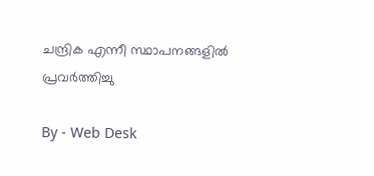ചന്ദ്രിക എന്നീ സ്ഥാപനങ്ങളിൽ പ്രവർത്തിച്ചു

By - Web Desk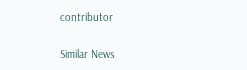contributor

Similar News